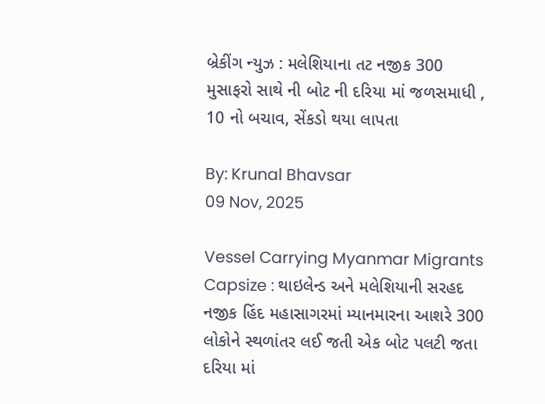બ્રેકીંગ ન્યુઝ : મલેશિયાના તટ નજીક 300 મુસાફરો સાથે ની બોટ ની દરિયા માં જળસમાધી , 10 નો બચાવ, સેંકડો થયા લાપતા

By: Krunal Bhavsar
09 Nov, 2025

Vessel Carrying Myanmar Migrants Capsize : થાઇલેન્ડ અને મલેશિયાની સરહદ નજીક હિંદ મહાસાગરમાં મ્યાનમારના આશરે 300 લોકોને સ્થળાંતર લઈ જતી એક બોટ પલટી જતા દરિયા માં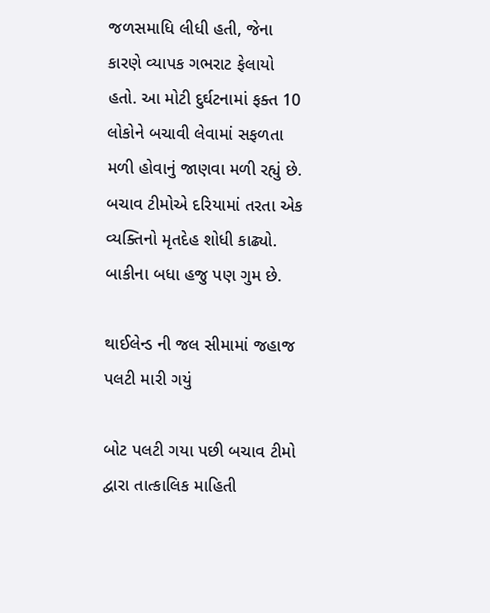જળસમાધિ લીધી હતી, જેના કારણે વ્યાપક ગભરાટ ફેલાયો હતો. આ મોટી દુર્ઘટનામાં ફક્ત 10 લોકોને બચાવી લેવામાં સફળતા મળી હોવાનું જાણવા મળી રહ્યું છે. બચાવ ટીમોએ દરિયામાં તરતા એક વ્યક્તિનો મૃતદેહ શોધી કાઢ્યો. બાકીના બધા હજુ પણ ગુમ છે.

થાઈલેન્ડ ની જલ સીમામાં જહાજ પલટી મારી ગયું

બોટ પલટી ગયા પછી બચાવ ટીમો દ્વારા તાત્કાલિક માહિતી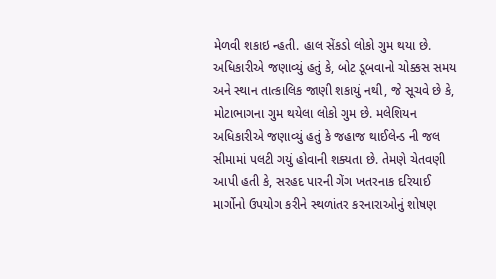મેળવી શકાઇ ન્હતી. હાલ સેંકડો લોકો ગુમ થયા છે. અધિકારીએ જણાવ્યું હતું કે, બોટ ડૂબવાનો ચોક્કસ સમય અને સ્થાન તાત્કાલિક જાણી શકાયું નથી, જે સૂચવે છે કે, મોટાભાગના ગુમ થયેલા લોકો ગુમ છે. મલેશિયન અધિકારીએ જણાવ્યું હતું કે જહાજ થાઈલેન્ડ ની જલ સીમામાં પલટી ગયું હોવાની શક્યતા છે. તેમણે ચેતવણી આપી હતી કે, સરહદ પારની ગેંગ ખતરનાક દરિયાઈ માર્ગોનો ઉપયોગ કરીને સ્થળાંતર કરનારાઓનું શોષણ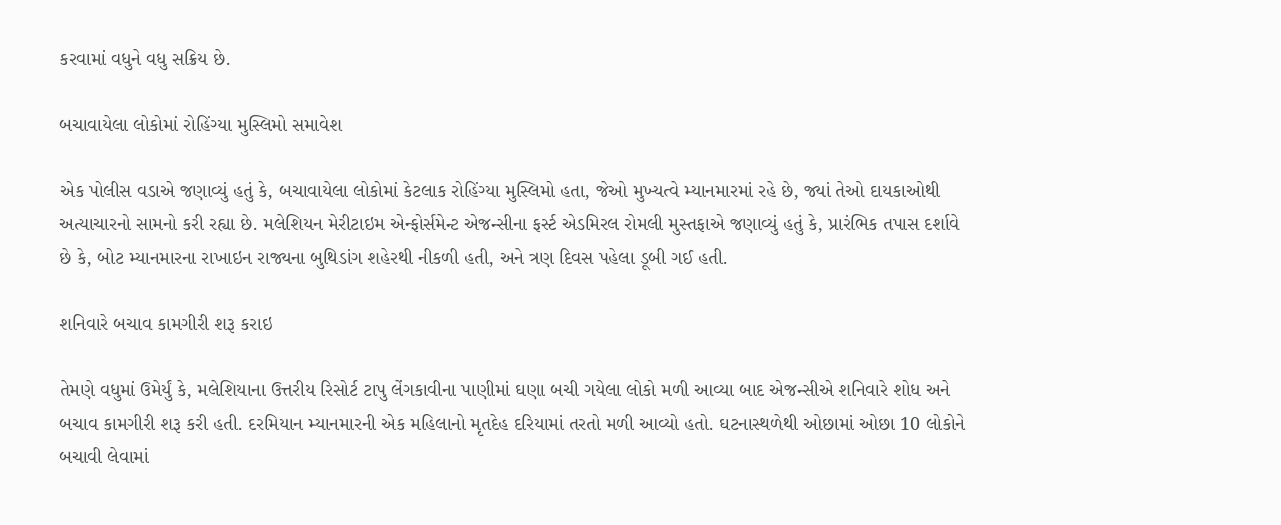કરવામાં વધુને વધુ સક્રિય છે.

બચાવાયેલા લોકોમાં રોહિંગ્યા મુસ્લિમો સમાવેશ

એક પોલીસ વડાએ જણાવ્યું હતું કે, બચાવાયેલા લોકોમાં કેટલાક રોહિંગ્યા મુસ્લિમો હતા, જેઓ મુખ્યત્વે મ્યાનમારમાં રહે છે, જ્યાં તેઓ દાયકાઓથી અત્યાચારનો સામનો કરી રહ્યા છે. મલેશિયન મેરીટાઇમ એન્ફોર્સમેન્ટ એજન્સીના ફર્સ્ટ એડમિરલ રોમલી મુસ્તફાએ જણાવ્યું હતું કે, પ્રારંભિક તપાસ દર્શાવે છે કે, બોટ મ્યાનમારના રાખાઇન રાજ્યના બુથિડાંગ શહેરથી નીકળી હતી, અને ત્રણ દિવસ પહેલા ડૂબી ગઈ હતી.

શનિવારે બચાવ કામગીરી શરૂ કરાઇ

તેમણે વધુમાં ઉમેર્યું કે, મલેશિયાના ઉત્તરીય રિસોર્ટ ટાપુ લેંગકાવીના પાણીમાં ઘણા બચી ગયેલા લોકો મળી આવ્યા બાદ એજન્સીએ શનિવારે શોધ અને બચાવ કામગીરી શરૂ કરી હતી. દરમિયાન મ્યાનમારની એક મહિલાનો મૃતદેહ દરિયામાં તરતો મળી આવ્યો હતો. ઘટનાસ્થળેથી ઓછામાં ઓછા 10 લોકોને બચાવી લેવામાં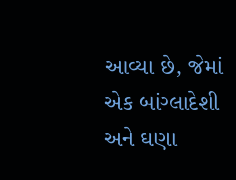આવ્યા છે, જેમાં એક બાંગ્લાદેશી અને ઘણા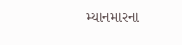મ્યાનમારના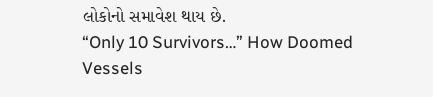લોકોનો સમાવેશ થાય છે.
“Only 10 Survivors…” How Doomed Vessels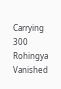Carrying 300 Rohingya Vanished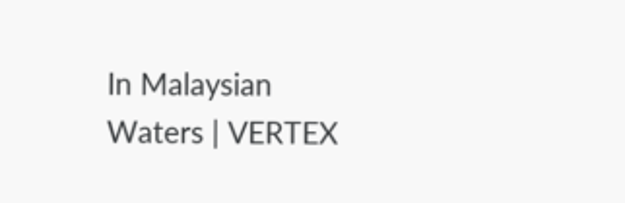In Malaysian Waters | VERTEX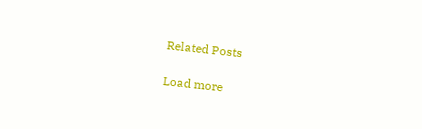Related Posts

Load more